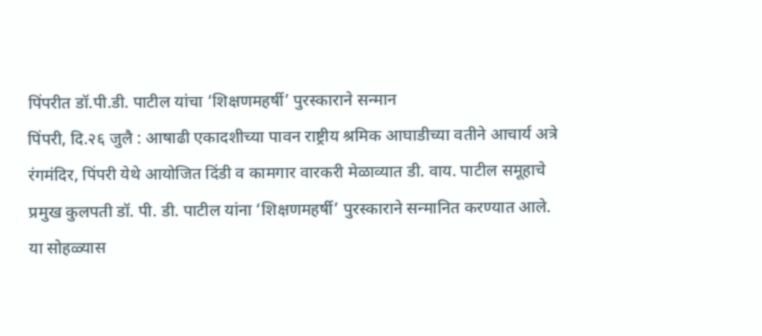पिंपरीत डॉ.पी.डी. पाटील यांचा ‘शिक्षणमहर्षी’ पुरस्काराने सन्मान
पिंपरी, दि.२६ जुलै : आषाढी एकादशीच्या पावन राष्ट्रीय श्रमिक आघाडीच्या वतीने आचार्य अत्रे रंगमंदिर, पिंपरी येथे आयोजित दिंडी व कामगार वारकरी मेळाव्यात डी. वाय. पाटील समूहाचे प्रमुख कुलपती डॉ. पी. डी. पाटील यांना ‘शिक्षणमहर्षी’ पुरस्काराने सन्मानित करण्यात आले.
या सोहळ्यास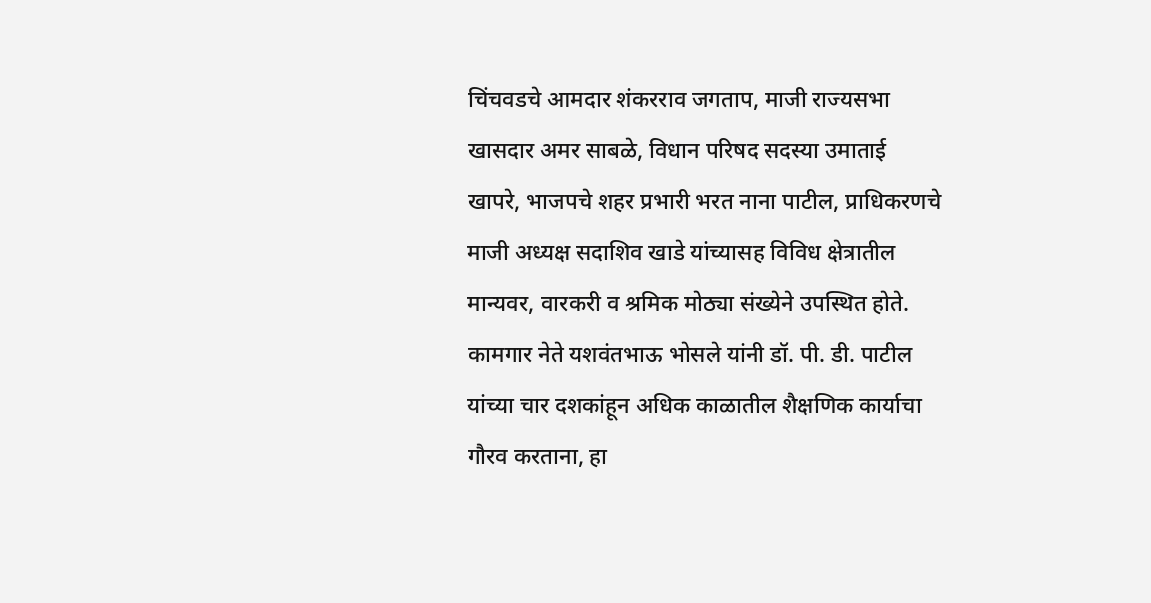चिंचवडचे आमदार शंकरराव जगताप, माजी राज्यसभा खासदार अमर साबळे, विधान परिषद सदस्या उमाताई खापरे, भाजपचे शहर प्रभारी भरत नाना पाटील, प्राधिकरणचे माजी अध्यक्ष सदाशिव खाडे यांच्यासह विविध क्षेत्रातील मान्यवर, वारकरी व श्रमिक मोठ्या संख्येने उपस्थित होते.
कामगार नेते यशवंतभाऊ भोसले यांनी डॉ. पी. डी. पाटील यांच्या चार दशकांहून अधिक काळातील शैक्षणिक कार्याचा गौरव करताना, हा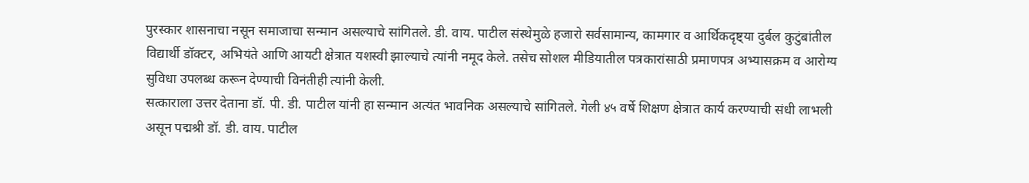पुरस्कार शासनाचा नसून समाजाचा सन्मान असल्याचे सांगितले. डी. वाय. पाटील संस्थेमुळे हजारो सर्वसामान्य, कामगार व आर्थिकदृष्ट्या दुर्बल कुटुंबांतील विद्यार्थी डॉक्टर, अभियंते आणि आयटी क्षेत्रात यशस्वी झाल्याचे त्यांनी नमूद केले. तसेच सोशल मीडियातील पत्रकारांसाठी प्रमाणपत्र अभ्यासक्रम व आरोग्य सुविधा उपलब्ध करून देण्याची विनंतीही त्यांनी केली.
सत्काराला उत्तर देताना डॉ. पी. डी. पाटील यांनी हा सन्मान अत्यंत भावनिक असल्याचे सांगितले. गेली ४५ वर्षे शिक्षण क्षेत्रात कार्य करण्याची संधी लाभली असून पद्मश्री डॉ. डी. वाय. पाटील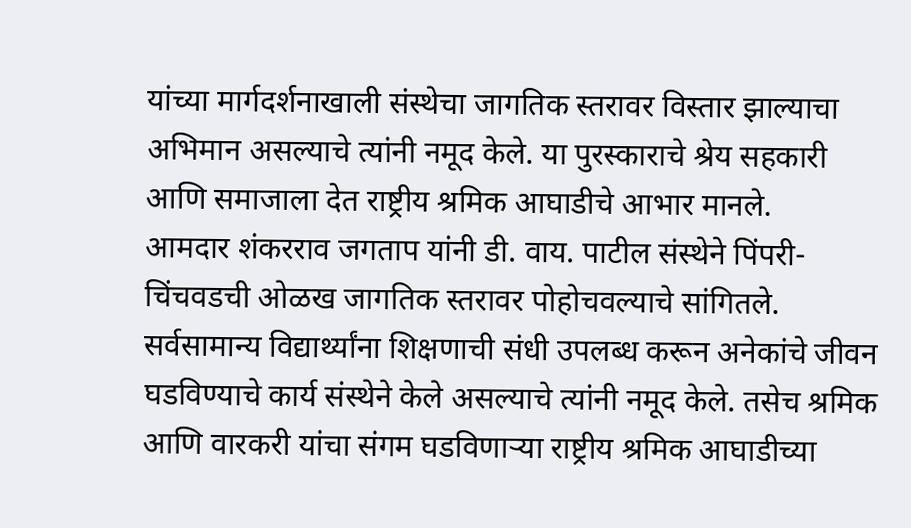यांच्या मार्गदर्शनाखाली संस्थेचा जागतिक स्तरावर विस्तार झाल्याचा अभिमान असल्याचे त्यांनी नमूद केले. या पुरस्काराचे श्रेय सहकारी आणि समाजाला देत राष्ट्रीय श्रमिक आघाडीचे आभार मानले.
आमदार शंकरराव जगताप यांनी डी. वाय. पाटील संस्थेने पिंपरी-चिंचवडची ओळख जागतिक स्तरावर पोहोचवल्याचे सांगितले. सर्वसामान्य विद्यार्थ्यांना शिक्षणाची संधी उपलब्ध करून अनेकांचे जीवन घडविण्याचे कार्य संस्थेने केले असल्याचे त्यांनी नमूद केले. तसेच श्रमिक आणि वारकरी यांचा संगम घडविणाऱ्या राष्ट्रीय श्रमिक आघाडीच्या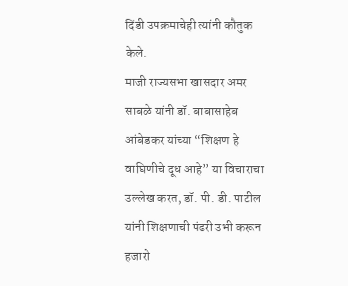दिंडी उपक्रमाचेही त्यांनी कौतुक केले.
माजी राज्यसभा खासदार अमर साबळे यांनी डॉ. बाबासाहेब आंबेडकर यांच्या “शिक्षण हे वाघिणीचे दूध आहे” या विचाराचा उल्लेख करत, डॉ. पी. डी. पाटील यांनी शिक्षणाची पंढरी उभी करून हजारो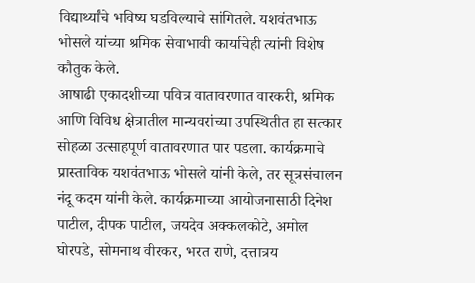विद्यार्थ्यांचे भविष्य घडविल्याचे सांगितले. यशवंतभाऊ भोसले यांच्या श्रमिक सेवाभावी कार्याचेही त्यांनी विशेष कौतुक केले.
आषाढी एकादशीच्या पवित्र वातावरणात वारकरी, श्रमिक आणि विविध क्षेत्रातील मान्यवरांच्या उपस्थितीत हा सत्कार सोहळा उत्साहपूर्ण वातावरणात पार पडला. कार्यक्रमाचे प्रास्ताविक यशवंतभाऊ भोसले यांनी केले, तर सूत्रसंचालन नंदू कदम यांनी केले. कार्यक्रमाच्या आयोजनासाठी दिनेश पाटील, दीपक पाटील, जयदेव अक्कलकोटे, अमोल घोरपडे, सोमनाथ वीरकर, भरत राणे, दत्तात्रय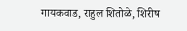गायकवाड, राहुल शितोळे, शिरीष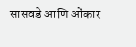सासवडे आणि ओंकार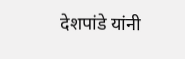देशपांडे यांनी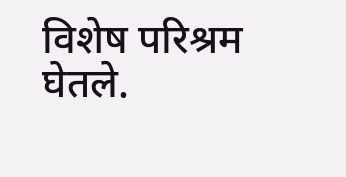विशेष परिश्रम घेतले.